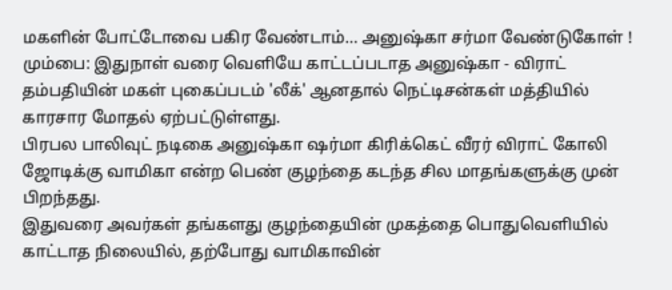மகளின் போட்டோவை பகிர வேண்டாம்… அனுஷ்கா சர்மா வேண்டுகோள் !
மும்பை: இதுநாள் வரை வெளியே காட்டப்படாத அனுஷ்கா - விராட் தம்பதியின் மகள் புகைப்படம் 'லீக்' ஆனதால் நெட்டிசன்கள் மத்தியில் காரசார மோதல் ஏற்பட்டுள்ளது.
பிரபல பாலிவுட் நடிகை அனுஷ்கா ஷர்மா கிரிக்கெட் வீரர் விராட் கோலி ஜோடிக்கு வாமிகா என்ற பெண் குழந்தை கடந்த சில மாதங்களுக்கு முன் பிறந்தது.
இதுவரை அவர்கள் தங்களது குழந்தையின் முகத்தை பொதுவெளியில் காட்டாத நிலையில், தற்போது வாமிகாவின்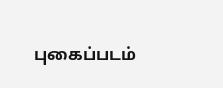புகைப்படம்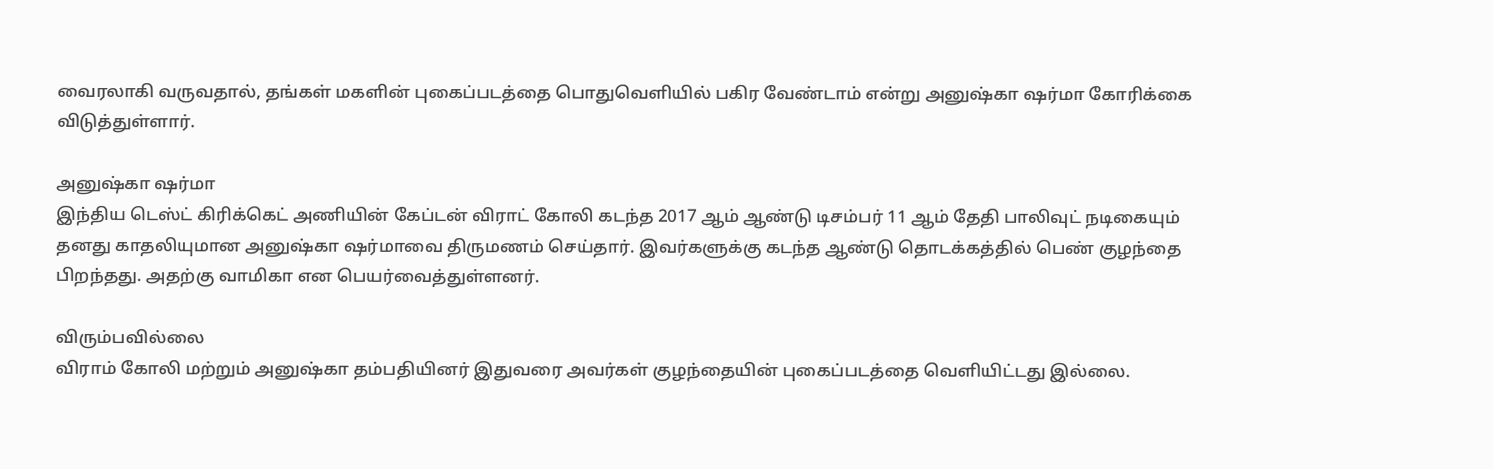வைரலாகி வருவதால், தங்கள் மகளின் புகைப்படத்தை பொதுவெளியில் பகிர வேண்டாம் என்று அனுஷ்கா ஷர்மா கோரிக்கை விடுத்துள்ளார்.

அனுஷ்கா ஷர்மா
இந்திய டெஸ்ட் கிரிக்கெட் அணியின் கேப்டன் விராட் கோலி கடந்த 2017 ஆம் ஆண்டு டிசம்பர் 11 ஆம் தேதி பாலிவுட் நடிகையும் தனது காதலியுமான அனுஷ்கா ஷர்மாவை திருமணம் செய்தார். இவர்களுக்கு கடந்த ஆண்டு தொடக்கத்தில் பெண் குழந்தை பிறந்தது. அதற்கு வாமிகா என பெயர்வைத்துள்ளனர்.

விரும்பவில்லை
விராம் கோலி மற்றும் அனுஷ்கா தம்பதியினர் இதுவரை அவர்கள் குழந்தையின் புகைப்படத்தை வெளியிட்டது இல்லை.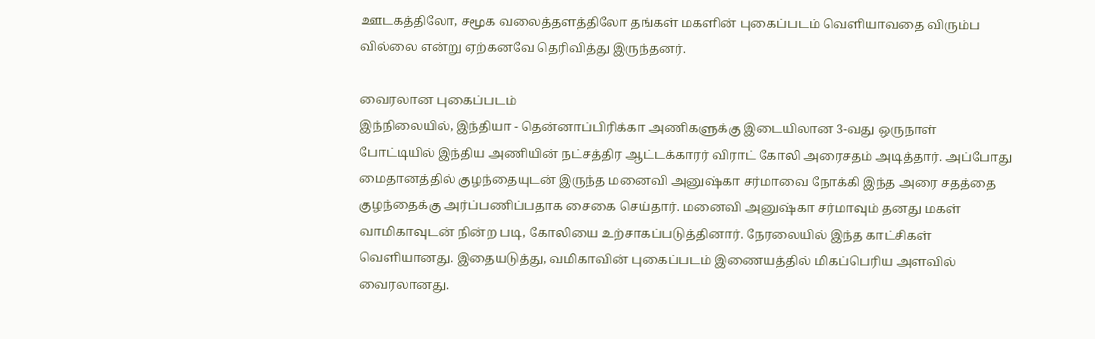ஊடகத்திலோ, சமூக வலைத்தளத்திலோ தங்கள் மகளின் புகைப்படம் வெளியாவதை விரும்ப வில்லை என்று ஏற்கனவே தெரிவித்து இருந்தனர்.

வைரலான புகைப்படம்
இந்நிலையில், இந்தியா - தென்னாப்பிரிக்கா அணிகளுக்கு இடையிலான 3-வது ஒருநாள் போட்டியில் இந்திய அணியின் நட்சத்திர ஆட்டக்காரர் விராட் கோலி அரைசதம் அடித்தார். அப்போது மைதானத்தில் குழந்தையுடன் இருந்த மனைவி அனுஷ்கா சர்மாவை நோக்கி இந்த அரை சதத்தை குழந்தைக்கு அர்ப்பணிப்பதாக சைகை செய்தார். மனைவி அனுஷ்கா சர்மாவும் தனது மகள் வாமிகாவுடன் நின்ற படி, கோலியை உற்சாகப்படுத்தினார். நேரலையில் இந்த காட்சிகள் வெளியானது. இதையடுத்து, வமிகாவின் புகைப்படம் இணையத்தில் மிகப்பெரிய அளவில் வைரலானது.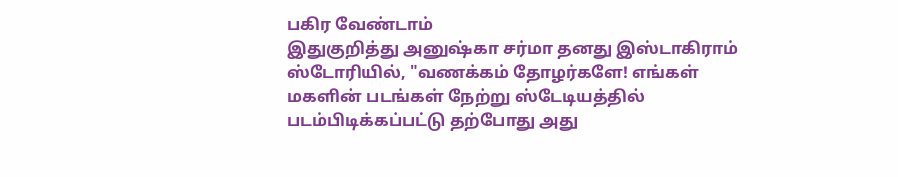பகிர வேண்டாம்
இதுகுறித்து அனுஷ்கா சர்மா தனது இஸ்டாகிராம் ஸ்டோரியில், "வணக்கம் தோழர்களே! எங்கள் மகளின் படங்கள் நேற்று ஸ்டேடியத்தில் படம்பிடிக்கப்பட்டு தற்போது அது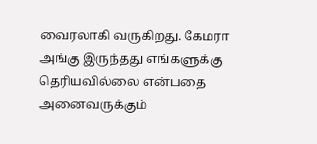வைரலாகி வருகிறது. கேமரா அங்கு இருந்தது எங்களுக்கு தெரியவில்லை என்பதை அனைவருக்கும்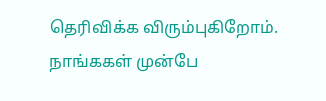தெரிவிக்க விரும்புகிறோம். நாங்ககள் முன்பே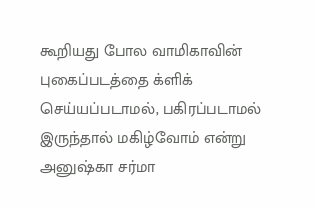கூறியது போல வாமிகாவின் புகைப்படத்தை க்ளிக் செய்யப்படாமல், பகிரப்படாமல் இருந்தால் மகிழ்வோம் என்று அனுஷ்கா சர்மா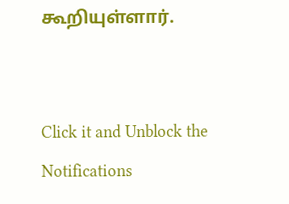கூறியுள்ளார்.


Click it and Unblock the Notifications